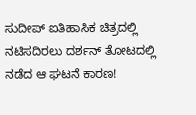ಸುದೀಪ್ ಐತಿಹಾಸಿಕ ಚಿತ್ರದಲ್ಲಿ ನಟಿಸದಿರಲು ದರ್ಶನ್ ತೋಟದಲ್ಲಿ ನಡೆದ ಆ ಘಟನೆ ಕಾರಣ!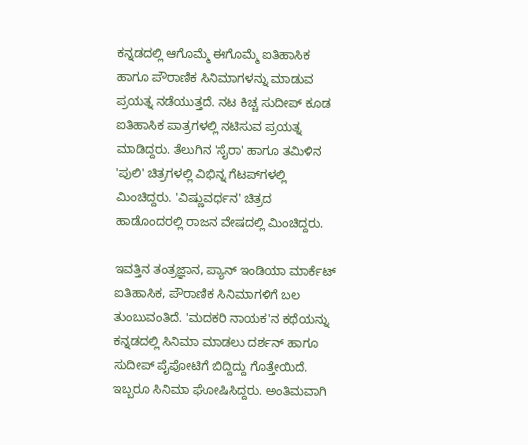ಕನ್ನಡದಲ್ಲಿ ಆಗೊಮ್ಮೆ ಈಗೊಮ್ಮೆ ಐತಿಹಾಸಿಕ ಹಾಗೂ ಪೌರಾಣಿಕ ಸಿನಿಮಾಗಳನ್ನು ಮಾಡುವ ಪ್ರಯತ್ನ ನಡೆಯುತ್ತದೆ. ನಟ ಕಿಚ್ಚ ಸುದೀಪ್ ಕೂಡ ಐತಿಹಾಸಿಕ ಪಾತ್ರಗಳಲ್ಲಿ ನಟಿಸುವ ಪ್ರಯತ್ನ ಮಾಡಿದ್ದರು. ತೆಲುಗಿನ 'ಸೈರಾ' ಹಾಗೂ ತಮಿಳಿನ 'ಪುಲಿ' ಚಿತ್ರಗಳಲ್ಲಿ ವಿಭಿನ್ನ ಗೆಟಪ್‌ಗಳಲ್ಲಿ ಮಿಂಚಿದ್ದರು. 'ವಿಷ್ಣುವರ್ಧನ' ಚಿತ್ರದ ಹಾಡೊಂದರಲ್ಲಿ ರಾಜನ ವೇಷದಲ್ಲಿ ಮಿಂಚಿದ್ದರು.

ಇವತ್ತಿನ ತಂತ್ರಜ್ಞಾನ, ಪ್ಯಾನ್ ಇಂಡಿಯಾ ಮಾರ್ಕೆಟ್ ಐತಿಹಾಸಿಕ, ಪೌರಾಣಿಕ ಸಿನಿಮಾಗಳಿಗೆ ಬಲ ತುಂಬುವಂತಿದೆ. 'ಮದಕರಿ ನಾಯಕ'ನ ಕಥೆಯನ್ನು ಕನ್ನಡದಲ್ಲಿ ಸಿನಿಮಾ ಮಾಡಲು ದರ್ಶನ್ ಹಾಗೂ ಸುದೀಪ್ ಪೈಪೋಟಿಗೆ ಬಿದ್ದಿದ್ದು ಗೊತ್ತೇಯಿದೆ. ಇಬ್ಬರೂ ಸಿನಿಮಾ ಘೋಷಿಸಿದ್ದರು. ಅಂತಿಮವಾಗಿ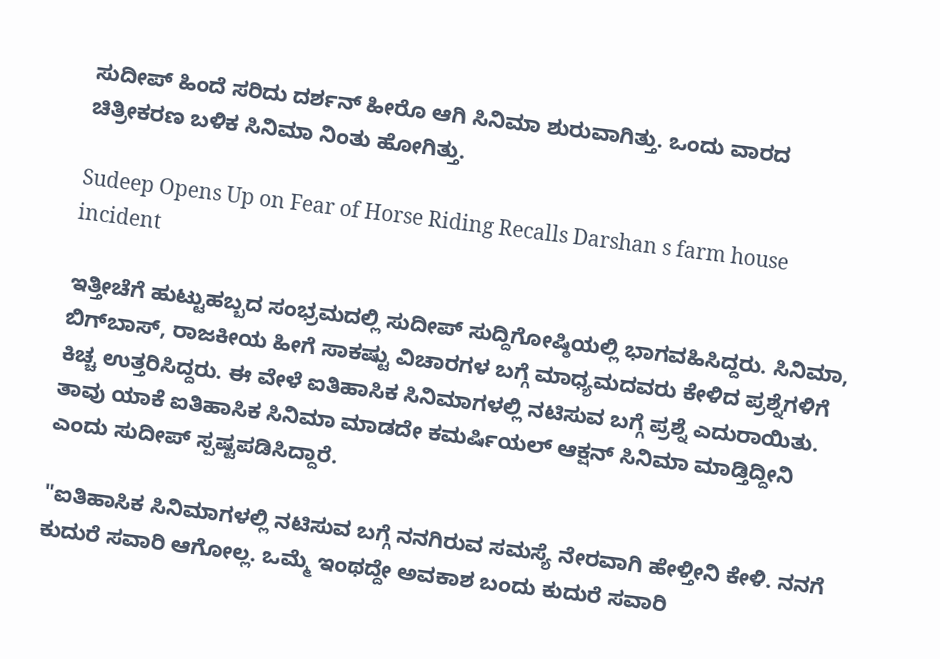ಸುದೀಪ್ ಹಿಂದೆ ಸರಿದು ದರ್ಶನ್ ಹೀರೊ ಆಗಿ ಸಿನಿಮಾ ಶುರುವಾಗಿತ್ತು. ಒಂದು ವಾರದ ಚಿತ್ರೀಕರಣ ಬಳಿಕ ಸಿನಿಮಾ ನಿಂತು ಹೋಗಿತ್ತು.

Sudeep Opens Up on Fear of Horse Riding Recalls Darshan s farm house incident

ಇತ್ತೀಚೆಗೆ ಹುಟ್ಟುಹಬ್ಬದ ಸಂಭ್ರಮದಲ್ಲಿ ಸುದೀಪ್ ಸುದ್ದಿಗೋಷ್ಠಿಯಲ್ಲಿ ಭಾಗವಹಿಸಿದ್ದರು. ಸಿನಿಮಾ, ಬಿಗ್‌ಬಾಸ್, ರಾಜಕೀಯ ಹೀಗೆ ಸಾಕಷ್ಟು ವಿಚಾರಗಳ ಬಗ್ಗೆ ಮಾಧ್ಯಮದವರು ಕೇಳಿದ ಪ್ರಶ್ನೆಗಳಿಗೆ ಕಿಚ್ಚ ಉತ್ತರಿಸಿದ್ದರು. ಈ ವೇಳೆ ಐತಿಹಾಸಿಕ ಸಿನಿಮಾಗಳಲ್ಲಿ ನಟಿಸುವ ಬಗ್ಗೆ ಪ್ರಶ್ನೆ ಎದುರಾಯಿತು. ತಾವು ಯಾಕೆ ಐತಿಹಾಸಿಕ ಸಿನಿಮಾ ಮಾಡದೇ ಕಮರ್ಷಿಯಲ್ ಆಕ್ಷನ್ ಸಿನಿಮಾ ಮಾಡ್ತಿದ್ದೀನಿ ಎಂದು ಸುದೀಪ್ ಸ್ಪಷ್ಟಪಡಿಸಿದ್ದಾರೆ.

"ಐತಿಹಾಸಿಕ ಸಿನಿಮಾಗಳಲ್ಲಿ ನಟಿಸುವ ಬಗ್ಗೆ ನನಗಿರುವ ಸಮಸ್ಯೆ ನೇರವಾಗಿ ಹೇಳ್ತೀನಿ ಕೇಳಿ. ನನಗೆ ಕುದುರೆ ಸವಾರಿ ಆಗೋಲ್ಲ. ಒಮ್ಮೆ ಇಂಥದ್ದೇ ಅವಕಾಶ ಬಂದು ಕುದುರೆ ಸವಾರಿ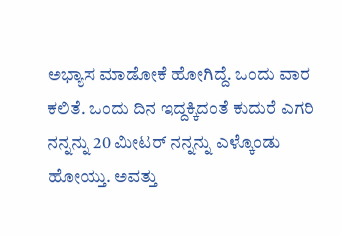ಅಭ್ಯಾಸ ಮಾಡೋಕೆ ಹೋಗಿದ್ದೆ. ಒಂದು ವಾರ ಕಲಿತೆ. ಒಂದು ದಿನ ಇದ್ದಕ್ಕಿದಂತೆ ಕುದುರೆ ಎಗರಿ ನನ್ನನ್ನು 20 ಮೀಟರ್ ನನ್ನನ್ನು ಎಳ್ಕೊಂಡು ಹೋಯ್ತು. ಅವತ್ತು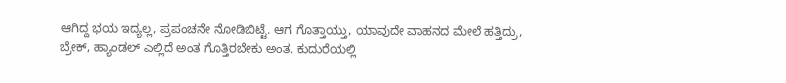ಆಗಿದ್ದ ಭಯ ಇದ್ಯಲ್ಲ, ಪ್ರಪಂಚನೇ ನೋಡಿಬಿಟ್ಟೆ. ಆಗ ಗೊತ್ತಾಯ್ತು, ಯಾವುದೇ ವಾಹನದ ಮೇಲೆ ಹತ್ತಿದ್ರು, ಬ್ರೇಕ್, ಹ್ಯಾಂಡಲ್ ಎಲ್ಲಿದೆ ಅಂತ ಗೊತ್ತಿರಬೇಕು ಅಂತ. ಕುದುರೆಯಲ್ಲಿ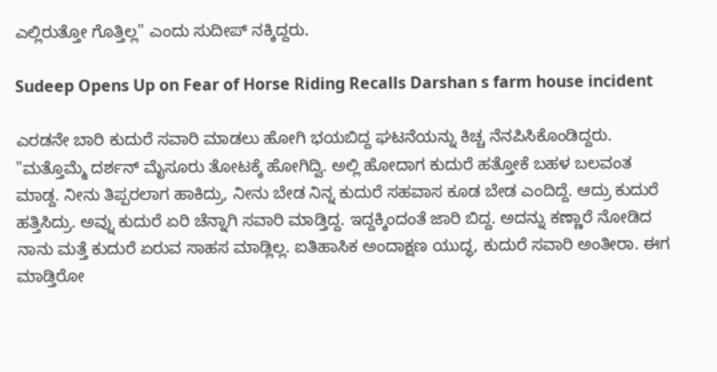ಎಲ್ಲಿರುತ್ತೋ ಗೊತ್ತಿಲ್ಲ" ಎಂದು ಸುದೀಪ್ ನಕ್ಕಿದ್ದರು.

Sudeep Opens Up on Fear of Horse Riding Recalls Darshan s farm house incident

ಎರಡನೇ ಬಾರಿ ಕುದುರೆ ಸವಾರಿ ಮಾಡಲು ಹೋಗಿ ಭಯಬಿದ್ದ ಘಟನೆಯನ್ನು ಕಿಚ್ಚ ನೆನಪಿಸಿಕೊಂಡಿದ್ದರು. "ಮತ್ತೊಮ್ಮೆ ದರ್ಶನ್ ಮೈಸೂರು ತೋಟಕ್ಕೆ ಹೋಗಿದ್ವಿ. ಅಲ್ಲಿ ಹೋದಾಗ ಕುದುರೆ ಹತ್ತೋಕೆ ಬಹಳ ಬಲವಂತ ಮಾಡ್ದ. ನೀನು ತಿಪ್ಪರಲಾಗ ಹಾಕಿದ್ರು, ನೀನು ಬೇಡ ನಿನ್ನ ಕುದುರೆ ಸಹವಾಸ ಕೂಡ ಬೇಡ ಎಂದಿದ್ದೆ. ಆದ್ರು ಕುದುರೆ ಹತ್ತಿಸಿದ್ರು. ಅವ್ನು ಕುದುರೆ ಏರಿ ಚೆನ್ನಾಗಿ ಸವಾರಿ ಮಾಡ್ತಿದ್ದ. ಇದ್ದಕ್ಕಿಂದಂತೆ ಜಾರಿ ಬಿದ್ದ. ಅದನ್ನು ಕಣ್ಣಾರೆ ನೋಡಿದ ನಾನು ಮತ್ತೆ ಕುದುರೆ ಏರುವ ಸಾಹಸ ಮಾಡ್ಲಿಲ್ಲ. ಐತಿಹಾಸಿಕ ಅಂದಾಕ್ಷಣ ಯುದ್ಧ, ಕುದುರೆ ಸವಾರಿ ಅಂತೀರಾ. ಈಗ ಮಾಡ್ತಿರೋ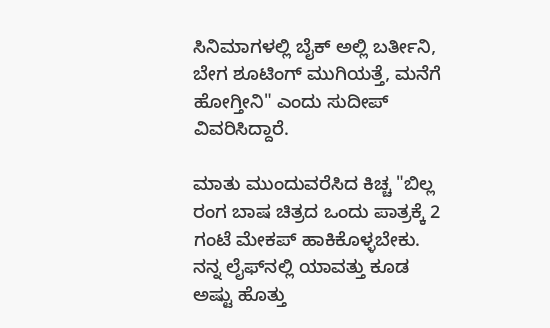ಸಿನಿಮಾಗಳಲ್ಲಿ ಬೈಕ್ ಅಲ್ಲಿ ಬರ್ತೀನಿ, ಬೇಗ ಶೂಟಿಂಗ್ ಮುಗಿಯತ್ತೆ, ಮನೆಗೆ ಹೋಗ್ತೀನಿ" ಎಂದು ಸುದೀಪ್ ವಿವರಿಸಿದ್ದಾರೆ.

ಮಾತು ಮುಂದುವರೆಸಿದ ಕಿಚ್ಚ "ಬಿಲ್ಲ ರಂಗ ಬಾಷ ಚಿತ್ರದ ಒಂದು ಪಾತ್ರಕ್ಕೆ 2 ಗಂಟೆ ಮೇಕಪ್ ಹಾಕಿಕೊಳ್ಳಬೇಕು. ನನ್ನ ಲೈಫ್‌ನಲ್ಲಿ ಯಾವತ್ತು ಕೂಡ ಅಷ್ಟು ಹೊತ್ತು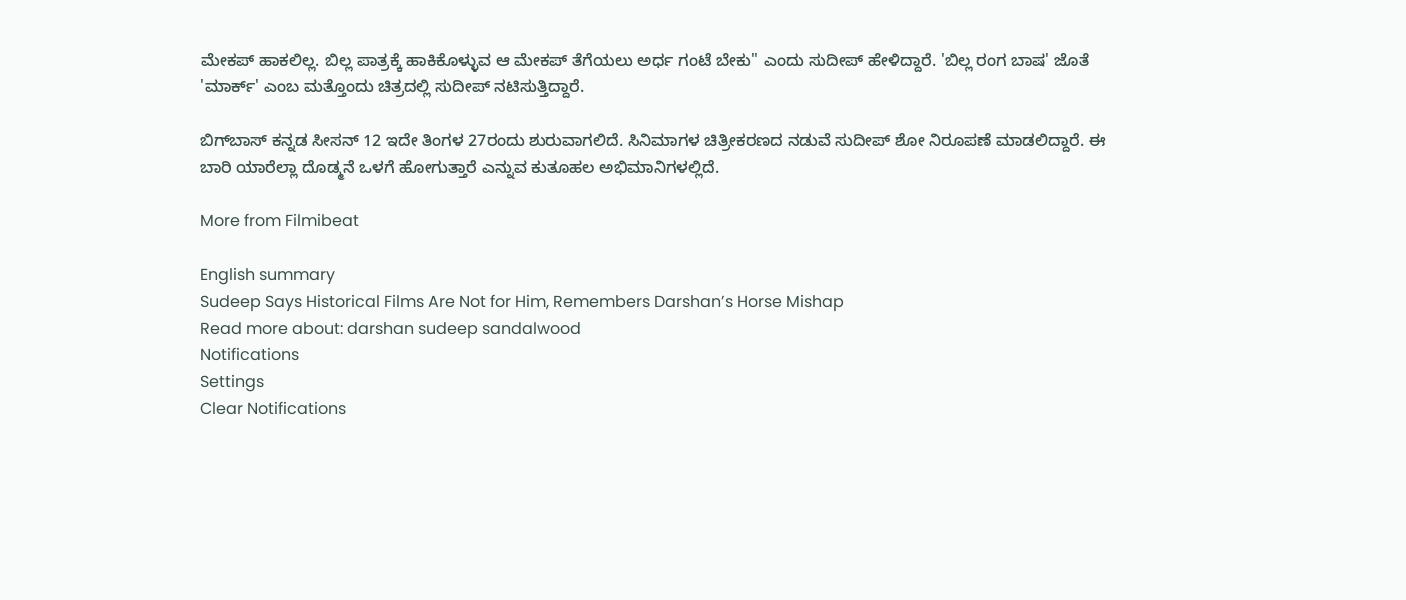ಮೇಕಪ್ ಹಾಕಲಿಲ್ಲ. ಬಿಲ್ಲ ಪಾತ್ರಕ್ಕೆ ಹಾಕಿಕೊಳ್ಳುವ ಆ ಮೇಕಪ್ ತೆಗೆಯಲು ಅರ್ಧ ಗಂಟೆ ಬೇಕು" ಎಂದು ಸುದೀಪ್ ಹೇಳಿದ್ದಾರೆ. 'ಬಿಲ್ಲ ರಂಗ ಬಾಷ' ಜೊತೆ 'ಮಾರ್ಕ್' ಎಂಬ ಮತ್ತೊಂದು ಚಿತ್ರದಲ್ಲಿ ಸುದೀಪ್ ನಟಿಸುತ್ತಿದ್ದಾರೆ.

ಬಿಗ್‌ಬಾಸ್ ಕನ್ನಡ ಸೀಸನ್ 12 ಇದೇ ತಿಂಗಳ 27ರಂದು ಶುರುವಾಗಲಿದೆ. ಸಿನಿಮಾಗಳ ಚಿತ್ರೀಕರಣದ ನಡುವೆ ಸುದೀಪ್ ಶೋ ನಿರೂಪಣೆ ಮಾಡಲಿದ್ದಾರೆ. ಈ ಬಾರಿ ಯಾರೆಲ್ಲಾ ದೊಡ್ಮನೆ ಒಳಗೆ ಹೋಗುತ್ತಾರೆ ಎನ್ನುವ ಕುತೂಹಲ ಅಭಿಮಾನಿಗಳಲ್ಲಿದೆ.

More from Filmibeat

English summary
Sudeep Says Historical Films Are Not for Him, Remembers Darshan’s Horse Mishap
Read more about: darshan sudeep sandalwood
Notifications
Settings
Clear Notifications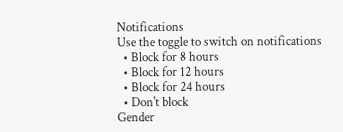Notifications
Use the toggle to switch on notifications
  • Block for 8 hours
  • Block for 12 hours
  • Block for 24 hours
  • Don't block
Gender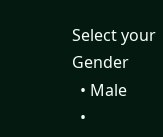Select your Gender
  • Male
  •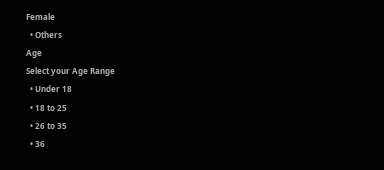Female
  • Others
Age
Select your Age Range
  • Under 18
  • 18 to 25
  • 26 to 35
  • 36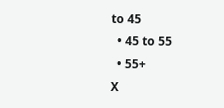to 45
  • 45 to 55
  • 55+
X